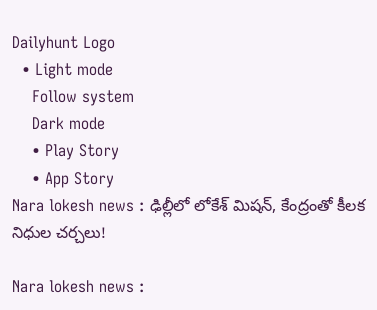Dailyhunt Logo
  • Light mode
    Follow system
    Dark mode
    • Play Story
    • App Story
Nara lokesh news : ఢిల్లీలో లోకేశ్ మిషన్, కేంద్రంతో కీలక నిధుల చర్చలు!

Nara lokesh news :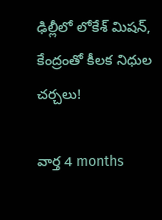ఢిల్లీలో లోకేశ్ మిషన్, కేంద్రంతో కీలక నిధుల చర్చలు!

వార్త 4 months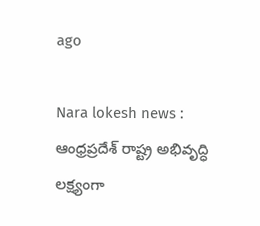ago

Nara lokesh news : ఆంధ్రప్రదేశ్ రాష్ట్ర అభివృద్ధి లక్ష్యంగా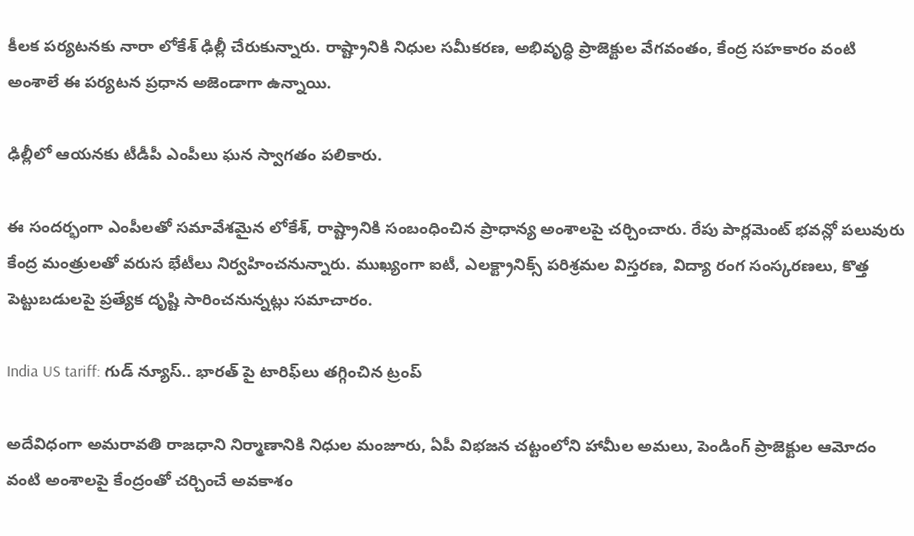కీలక పర్యటనకు నారా లోకేశ్ ఢిల్లీ చేరుకున్నారు. రాష్ట్రానికి నిధుల సమీకరణ, అభివృద్ధి ప్రాజెక్టుల వేగవంతం, కేంద్ర సహకారం వంటి అంశాలే ఈ పర్యటన ప్రధాన అజెండాగా ఉన్నాయి.

ఢిల్లీలో ఆయనకు టీడీపీ ఎంపీలు ఘన స్వాగతం పలికారు.

ఈ సందర్భంగా ఎంపీలతో సమావేశమైన లోకేశ్, రాష్ట్రానికి సంబంధించిన ప్రాధాన్య అంశాలపై చర్చించారు. రేపు పార్లమెంట్ భవన్లో పలువురు కేంద్ర మంత్రులతో వరుస భేటీలు నిర్వహించనున్నారు. ముఖ్యంగా ఐటీ, ఎలక్ట్రానిక్స్ పరిశ్రమల విస్తరణ, విద్యా రంగ సంస్కరణలు, కొత్త పెట్టుబడులపై ప్రత్యేక దృష్టి సారించనున్నట్లు సమాచారం.

India US tariff: గుడ్ న్యూస్.. భారత్ పై టారిఫ్‌లు తగ్గించిన ట్రంప్

అదేవిధంగా అమరావతి రాజధాని నిర్మాణానికి నిధుల మంజూరు, ఏపీ విభజన చట్టంలోని హామీల అమలు, పెండింగ్ ప్రాజెక్టుల ఆమోదం వంటి అంశాలపై కేంద్రంతో చర్చించే అవకాశం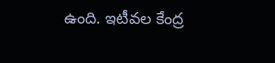ఉంది. ఇటీవల కేంద్ర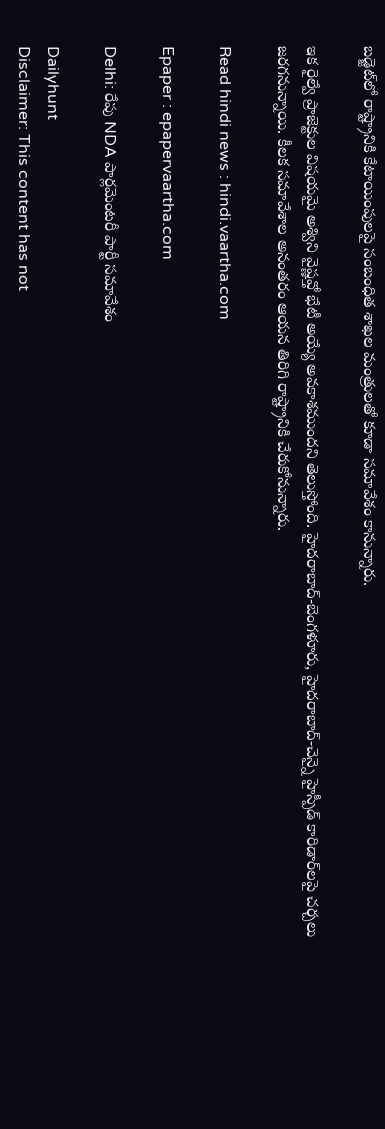బడ్జెట్‌లో రాష్ట్రానికి కేటాయింపులపై సంబంధిత శాఖల మంత్రులతో కూడా సమావేశం కానున్నారు.

ఇక రైల్వే ప్రాజెక్టుల విషయమై అశ్విని వైష్ణవ్తో భేటీ అయ్యే అవకాశముందని తెలుస్తోంది. హైదరాబాద్-బెంగళూరు, హైదరాబాద్-చెన్నై హైస్పీడ్ కారిడార్‌లపై చర్చలు జరగనున్నాయి. కీలక సమావేశాల అనంతరం ఆయన తిరిగి రాష్ట్రానికి చేరుకోనున్నారు.

Read hindi news : hindi.vaartha.com

Epaper : epapervaartha.com

Delhi: రేపు NDA పార్లమెంటరీ పార్టీ సమావేశం

Dailyhunt
Disclaimer: This content has not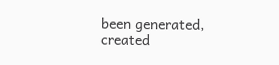been generated, created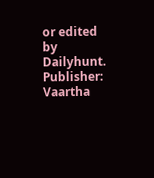or edited by Dailyhunt. Publisher: Vaartha